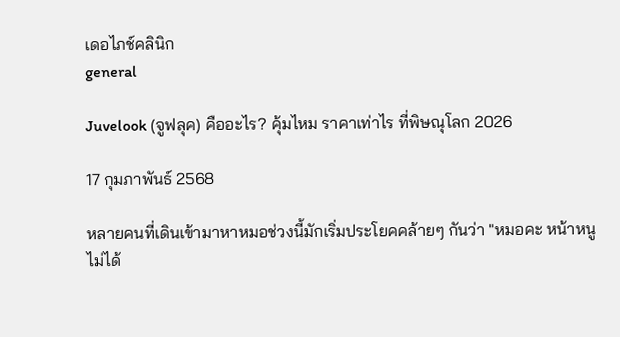เดอไภช์คลินิก
general

Juvelook (จูฟลุค) คืออะไร? คุ้มไหม ราคาเท่าไร ที่พิษณุโลก 2026

17 กุมภาพันธ์ 2568

หลายคนที่เดินเข้ามาหาหมอช่วงนี้มักเริ่มประโยคคล้ายๆ กันว่า "หมอคะ หน้าหนูไม่ได้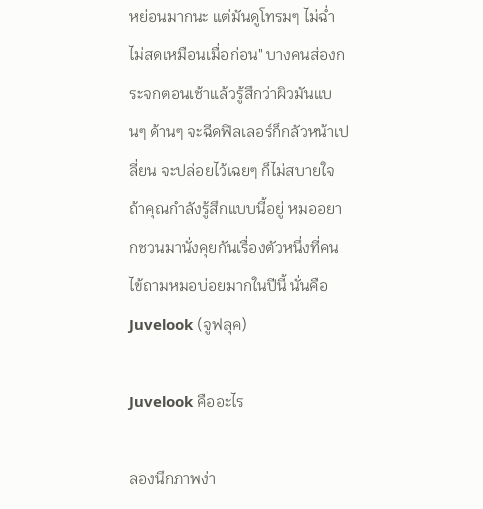หย่อนมากนะ แต่มันดูโทรมๆ ไม่ฉ่ำ ไม่สดเหมือนเมื่อก่อน" บางคนส่องกระจกตอนเช้าแล้วรู้สึกว่าผิวมันแบนๆ ด้านๆ จะฉีดฟิลเลอร์ก็กลัวหน้าเปลี่ยน จะปล่อยไว้เฉยๆ ก็ไม่สบายใจ ถ้าคุณกำลังรู้สึกแบบนี้อยู่ หมออยากชวนมานั่งคุยกันเรื่องตัวหนึ่งที่คนไข้ถามหมอบ่อยมากในปีนี้ นั่นคือ Juvelook (จูฟลุค)

Juvelook คืออะไร

ลองนึกภาพง่า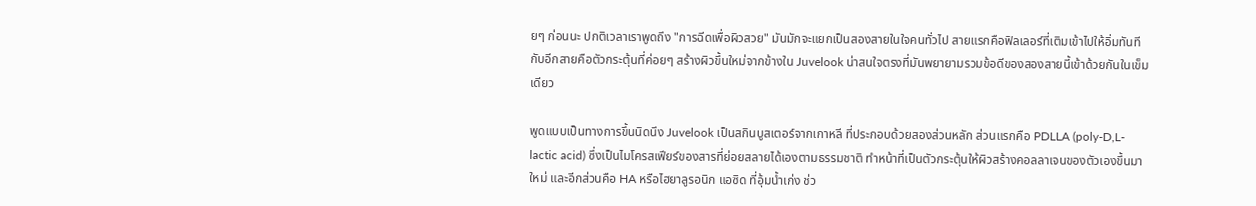ยๆ ก่อนนะ ปกติเวลาเราพูดถึง "การฉีดเพื่อผิวสวย" มันมักจะแยกเป็นสองสายในใจคนทั่วไป สายแรกคือฟิลเลอร์ที่เติมเข้าไปให้อิ่มทันที กับอีกสายคือตัวกระตุ้นที่ค่อยๆ สร้างผิวขึ้นใหม่จากข้างใน Juvelook น่าสนใจตรงที่มันพยายามรวมข้อดีของสองสายนี้เข้าด้วยกันในเข็มเดียว

พูดแบบเป็นทางการขึ้นนิดนึง Juvelook เป็นสกินบูสเตอร์จากเกาหลี ที่ประกอบด้วยสองส่วนหลัก ส่วนแรกคือ PDLLA (poly-D,L-lactic acid) ซึ่งเป็นไมโครสเฟียร์ของสารที่ย่อยสลายได้เองตามธรรมชาติ ทำหน้าที่เป็นตัวกระตุ้นให้ผิวสร้างคอลลาเจนของตัวเองขึ้นมาใหม่ และอีกส่วนคือ HA หรือไฮยาลูรอนิก แอซิด ที่อุ้มน้ำเก่ง ช่ว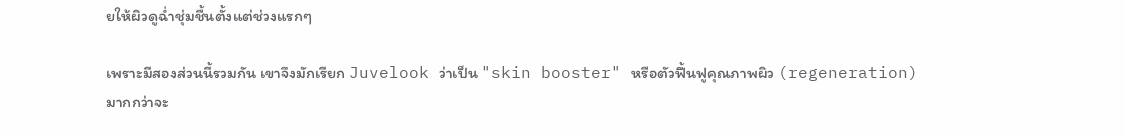ยให้ผิวดูฉ่ำชุ่มชื้นตั้งแต่ช่วงแรกๆ

เพราะมีสองส่วนนี้รวมกัน เขาจึงมักเรียก Juvelook ว่าเป็น "skin booster" หรือตัวฟื้นฟูคุณภาพผิว (regeneration) มากกว่าจะ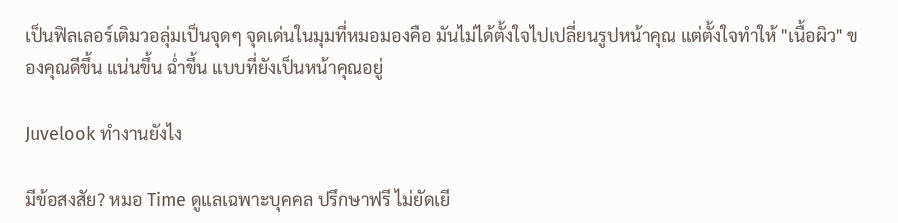เป็นฟิลเลอร์เติมวอลุ่มเป็นจุดๆ จุดเด่นในมุมที่หมอมองคือ มันไม่ได้ตั้งใจไปเปลี่ยนรูปหน้าคุณ แต่ตั้งใจทำให้ "เนื้อผิว" ของคุณดีขึ้น แน่นขึ้น ฉ่ำขึ้น แบบที่ยังเป็นหน้าคุณอยู่

Juvelook ทำงานยังไง

มีข้อสงสัย? หมอ Time ดูแลเฉพาะบุคคล ปรึกษาฟรี ไม่ยัดเยี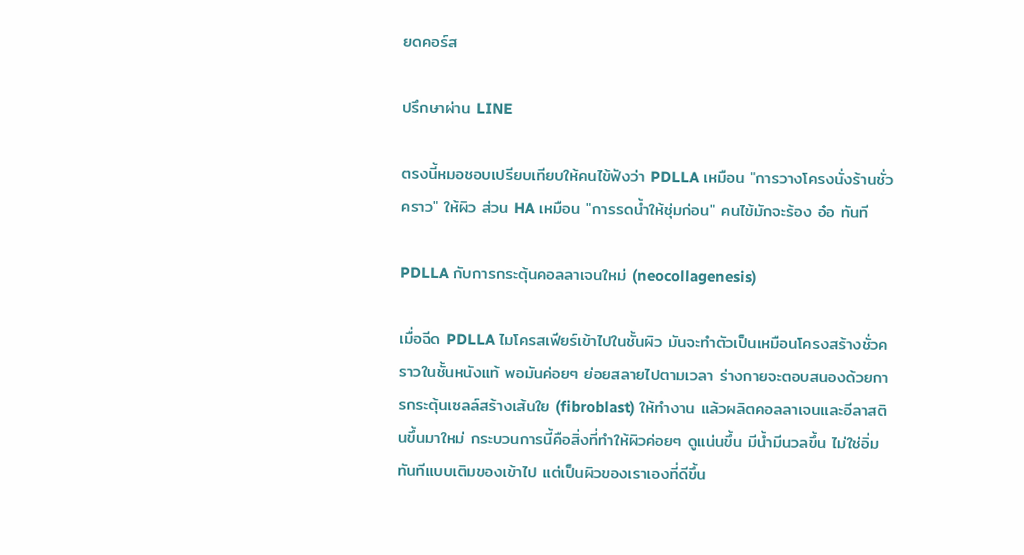ยดคอร์ส

ปรึกษาผ่าน LINE

ตรงนี้หมอชอบเปรียบเทียบให้คนไข้ฟังว่า PDLLA เหมือน "การวางโครงนั่งร้านชั่วคราว" ให้ผิว ส่วน HA เหมือน "การรดน้ำให้ชุ่มก่อน" คนไข้มักจะร้อง อ๋อ ทันที

PDLLA กับการกระตุ้นคอลลาเจนใหม่ (neocollagenesis)

เมื่อฉีด PDLLA ไมโครสเฟียร์เข้าไปในชั้นผิว มันจะทำตัวเป็นเหมือนโครงสร้างชั่วคราวในชั้นหนังแท้ พอมันค่อยๆ ย่อยสลายไปตามเวลา ร่างกายจะตอบสนองด้วยการกระตุ้นเซลล์สร้างเส้นใย (fibroblast) ให้ทำงาน แล้วผลิตคอลลาเจนและอีลาสตินขึ้นมาใหม่ กระบวนการนี้คือสิ่งที่ทำให้ผิวค่อยๆ ดูแน่นขึ้น มีน้ำมีนวลขึ้น ไม่ใช่อิ่มทันทีแบบเติมของเข้าไป แต่เป็นผิวของเราเองที่ดีขึ้น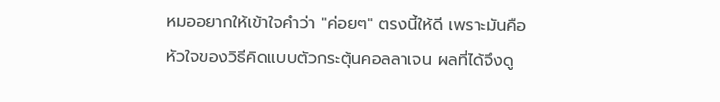หมออยากให้เข้าใจคำว่า "ค่อยๆ" ตรงนี้ให้ดี เพราะมันคือหัวใจของวิธีคิดแบบตัวกระตุ้นคอลลาเจน ผลที่ได้จึงดู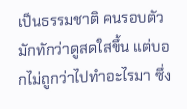เป็นธรรมชาติ คนรอบตัวมักทักว่าดูสดใสขึ้น แต่บอกไม่ถูกว่าไปทำอะไรมา ซึ่ง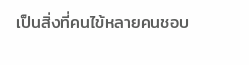เป็นสิ่งที่คนไข้หลายคนชอบ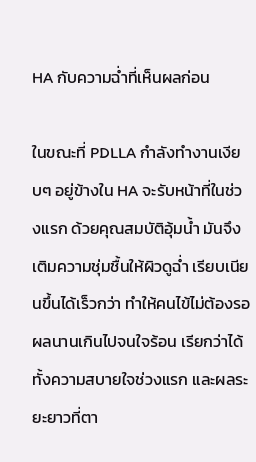HA กับความฉ่ำที่เห็นผลก่อน

ในขณะที่ PDLLA กำลังทำงานเงียบๆ อยู่ข้างใน HA จะรับหน้าที่ในช่วงแรก ด้วยคุณสมบัติอุ้มน้ำ มันจึงเติมความชุ่มชื้นให้ผิวดูฉ่ำ เรียบเนียนขึ้นได้เร็วกว่า ทำให้คนไข้ไม่ต้องรอผลนานเกินไปจนใจร้อน เรียกว่าได้ทั้งความสบายใจช่วงแรก และผลระยะยาวที่ตา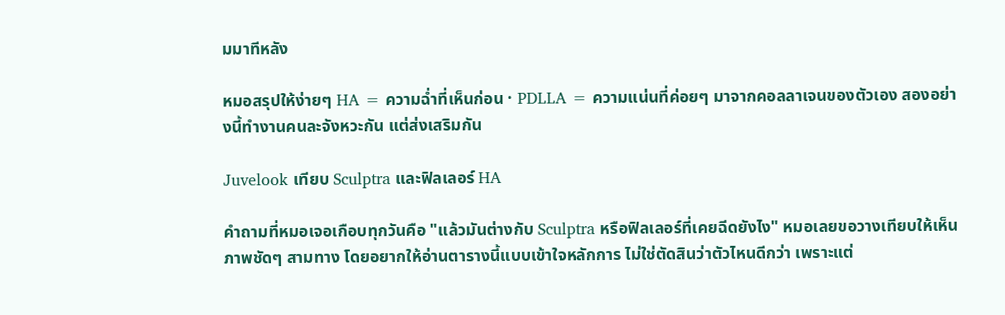มมาทีหลัง

หมอสรุปให้ง่ายๆ HA = ความฉ่ำที่เห็นก่อน · PDLLA = ความแน่นที่ค่อยๆ มาจากคอลลาเจนของตัวเอง สองอย่างนี้ทำงานคนละจังหวะกัน แต่ส่งเสริมกัน

Juvelook เทียบ Sculptra และฟิลเลอร์ HA

คำถามที่หมอเจอเกือบทุกวันคือ "แล้วมันต่างกับ Sculptra หรือฟิลเลอร์ที่เคยฉีดยังไง" หมอเลยขอวางเทียบให้เห็นภาพชัดๆ สามทาง โดยอยากให้อ่านตารางนี้แบบเข้าใจหลักการ ไม่ใช่ตัดสินว่าตัวไหนดีกว่า เพราะแต่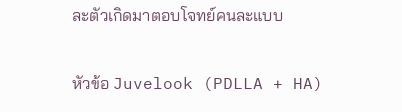ละตัวเกิดมาตอบโจทย์คนละแบบ

หัวข้อ Juvelook (PDLLA + HA)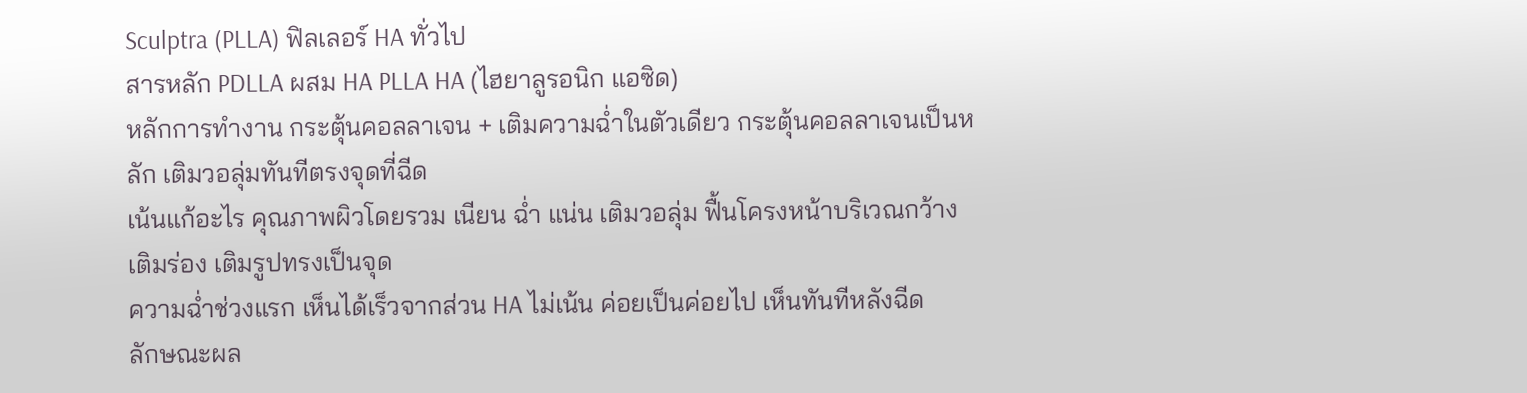Sculptra (PLLA) ฟิลเลอร์ HA ทั่วไป
สารหลัก PDLLA ผสม HA PLLA HA (ไฮยาลูรอนิก แอซิด)
หลักการทำงาน กระตุ้นคอลลาเจน + เติมความฉ่ำในตัวเดียว กระตุ้นคอลลาเจนเป็นหลัก เติมวอลุ่มทันทีตรงจุดที่ฉีด
เน้นแก้อะไร คุณภาพผิวโดยรวม เนียน ฉ่ำ แน่น เติมวอลุ่ม ฟื้นโครงหน้าบริเวณกว้าง เติมร่อง เติมรูปทรงเป็นจุด
ความฉ่ำช่วงแรก เห็นได้เร็วจากส่วน HA ไม่เน้น ค่อยเป็นค่อยไป เห็นทันทีหลังฉีด
ลักษณะผล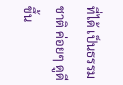ที่ได้ เป็นธรรมชาติ ค่อยๆ ดูดีขึ้น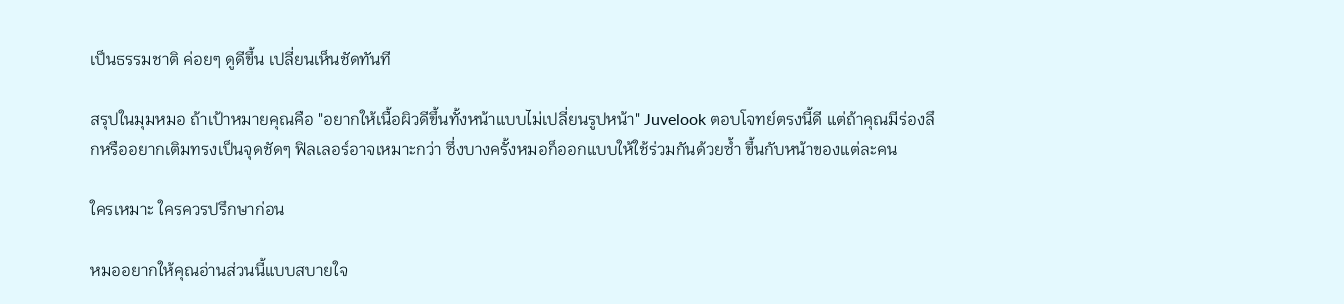เป็นธรรมชาติ ค่อยๆ ดูดีขึ้น เปลี่ยนเห็นชัดทันที

สรุปในมุมหมอ ถ้าเป้าหมายคุณคือ "อยากให้เนื้อผิวดีขึ้นทั้งหน้าแบบไม่เปลี่ยนรูปหน้า" Juvelook ตอบโจทย์ตรงนี้ดี แต่ถ้าคุณมีร่องลึกหรืออยากเติมทรงเป็นจุดชัดๆ ฟิลเลอร์อาจเหมาะกว่า ซึ่งบางครั้งหมอก็ออกแบบให้ใช้ร่วมกันด้วยซ้ำ ขึ้นกับหน้าของแต่ละคน

ใครเหมาะ ใครควรปรึกษาก่อน

หมออยากให้คุณอ่านส่วนนี้แบบสบายใจ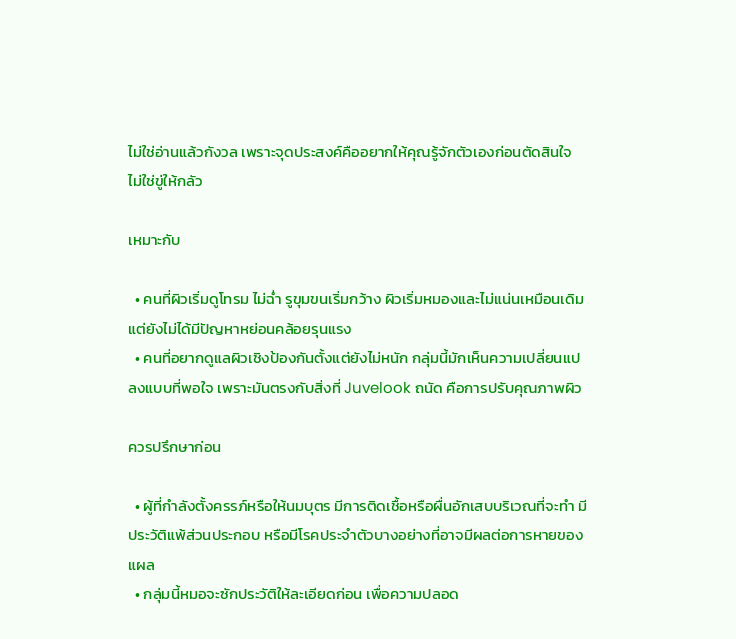ไม่ใช่อ่านแล้วกังวล เพราะจุดประสงค์คืออยากให้คุณรู้จักตัวเองก่อนตัดสินใจ ไม่ใช่ขู่ให้กลัว

เหมาะกับ

  • คนที่ผิวเริ่มดูโทรม ไม่ฉ่ำ รูขุมขนเริ่มกว้าง ผิวเริ่มหมองและไม่แน่นเหมือนเดิม แต่ยังไม่ได้มีปัญหาหย่อนคล้อยรุนแรง
  • คนที่อยากดูแลผิวเชิงป้องกันตั้งแต่ยังไม่หนัก กลุ่มนี้มักเห็นความเปลี่ยนแปลงแบบที่พอใจ เพราะมันตรงกับสิ่งที่ Juvelook ถนัด คือการปรับคุณภาพผิว

ควรปรึกษาก่อน

  • ผู้ที่กำลังตั้งครรภ์หรือให้นมบุตร มีการติดเชื้อหรือผื่นอักเสบบริเวณที่จะทำ มีประวัติแพ้ส่วนประกอบ หรือมีโรคประจำตัวบางอย่างที่อาจมีผลต่อการหายของแผล
  • กลุ่มนี้หมอจะซักประวัติให้ละเอียดก่อน เพื่อความปลอด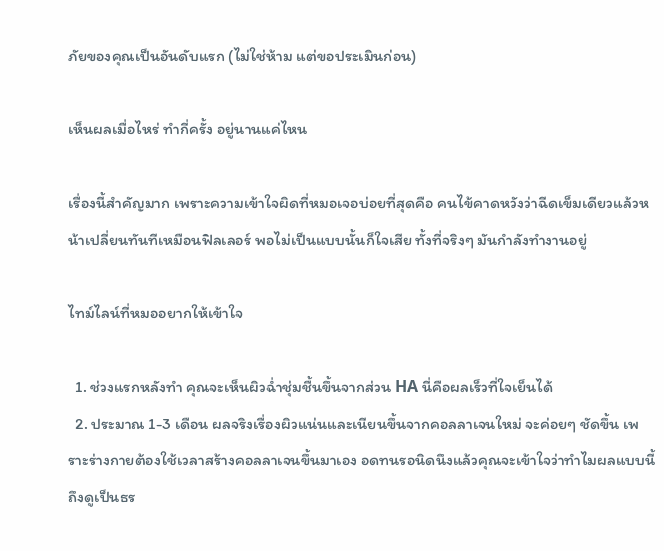ภัยของคุณเป็นอันดับแรก (ไม่ใช่ห้าม แต่ขอประเมินก่อน)

เห็นผลเมื่อไหร่ ทำกี่ครั้ง อยู่นานแค่ไหน

เรื่องนี้สำคัญมาก เพราะความเข้าใจผิดที่หมอเจอบ่อยที่สุดคือ คนไข้คาดหวังว่าฉีดเข็มเดียวแล้วหน้าเปลี่ยนทันทีเหมือนฟิลเลอร์ พอไม่เป็นแบบนั้นก็ใจเสีย ทั้งที่จริงๆ มันกำลังทำงานอยู่

ไทม์ไลน์ที่หมออยากให้เข้าใจ

  1. ช่วงแรกหลังทำ คุณจะเห็นผิวฉ่ำชุ่มชื้นขึ้นจากส่วน HA นี่คือผลเร็วที่ใจเย็นได้
  2. ประมาณ 1-3 เดือน ผลจริงเรื่องผิวแน่นและเนียนขึ้นจากคอลลาเจนใหม่ จะค่อยๆ ชัดขึ้น เพราะร่างกายต้องใช้เวลาสร้างคอลลาเจนขึ้นมาเอง อดทนรอนิดนึงแล้วคุณจะเข้าใจว่าทำไมผลแบบนี้ถึงดูเป็นธร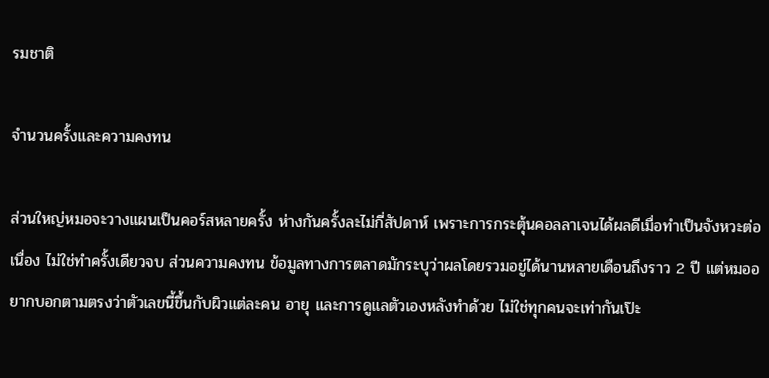รมชาติ

จำนวนครั้งและความคงทน

ส่วนใหญ่หมอจะวางแผนเป็นคอร์สหลายครั้ง ห่างกันครั้งละไม่กี่สัปดาห์ เพราะการกระตุ้นคอลลาเจนได้ผลดีเมื่อทำเป็นจังหวะต่อเนื่อง ไม่ใช่ทำครั้งเดียวจบ ส่วนความคงทน ข้อมูลทางการตลาดมักระบุว่าผลโดยรวมอยู่ได้นานหลายเดือนถึงราว 2 ปี แต่หมออยากบอกตามตรงว่าตัวเลขนี้ขึ้นกับผิวแต่ละคน อายุ และการดูแลตัวเองหลังทำด้วย ไม่ใช่ทุกคนจะเท่ากันเป๊ะ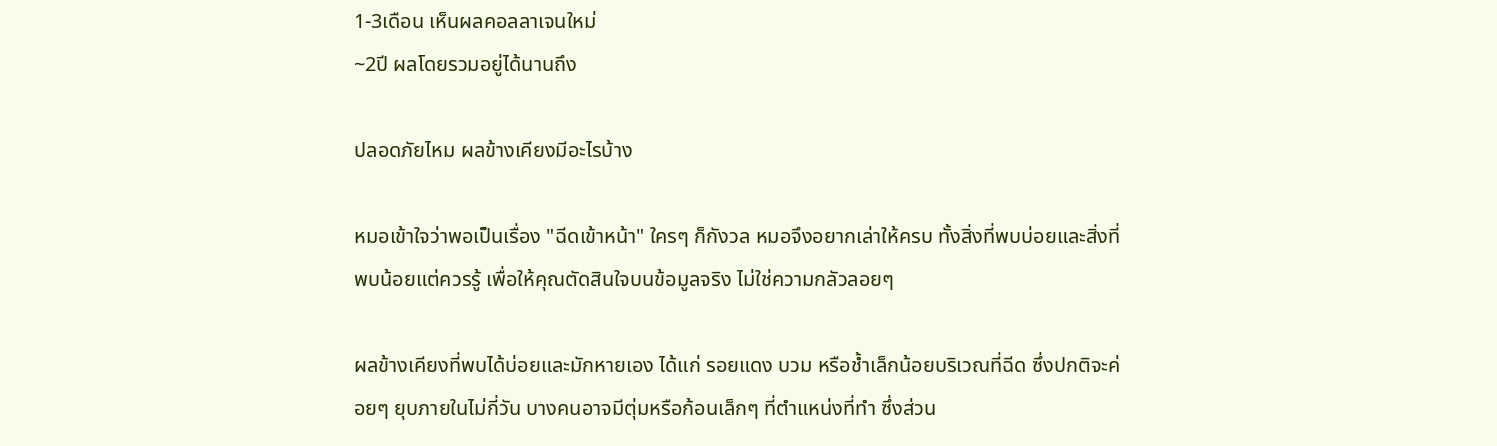1-3เดือน เห็นผลคอลลาเจนใหม่
~2ปี ผลโดยรวมอยู่ได้นานถึง

ปลอดภัยไหม ผลข้างเคียงมีอะไรบ้าง

หมอเข้าใจว่าพอเป็นเรื่อง "ฉีดเข้าหน้า" ใครๆ ก็กังวล หมอจึงอยากเล่าให้ครบ ทั้งสิ่งที่พบบ่อยและสิ่งที่พบน้อยแต่ควรรู้ เพื่อให้คุณตัดสินใจบนข้อมูลจริง ไม่ใช่ความกลัวลอยๆ

ผลข้างเคียงที่พบได้บ่อยและมักหายเอง ได้แก่ รอยแดง บวม หรือช้ำเล็กน้อยบริเวณที่ฉีด ซึ่งปกติจะค่อยๆ ยุบภายในไม่กี่วัน บางคนอาจมีตุ่มหรือก้อนเล็กๆ ที่ตำแหน่งที่ทำ ซึ่งส่วน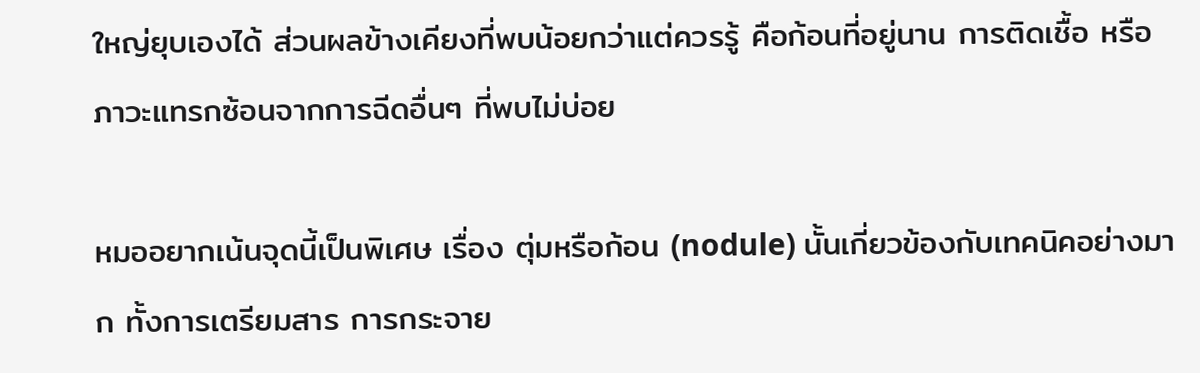ใหญ่ยุบเองได้ ส่วนผลข้างเคียงที่พบน้อยกว่าแต่ควรรู้ คือก้อนที่อยู่นาน การติดเชื้อ หรือภาวะแทรกซ้อนจากการฉีดอื่นๆ ที่พบไม่บ่อย

หมออยากเน้นจุดนี้เป็นพิเศษ เรื่อง ตุ่มหรือก้อน (nodule) นั้นเกี่ยวข้องกับเทคนิคอย่างมาก ทั้งการเตรียมสาร การกระจาย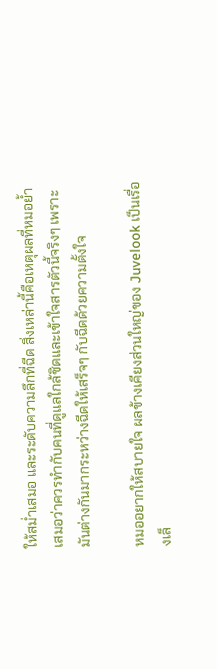ให้สม่ำเสมอ และระดับความลึกที่ฉีด สิ่งเหล่านี้คือเหตุผลที่หมอย้ำเสมอว่าควรทำกับคนที่ดูแลใกล้ชิดและเข้าใจสารตัวนี้จริงๆ เพราะมันต่างกันมากระหว่างฉีดให้เสร็จๆ กับฉีดด้วยความตั้งใจ

หมออยากให้สบายใจ ผลข้างเคียงส่วนใหญ่ของ Juvelook เป็นเรื่องเล็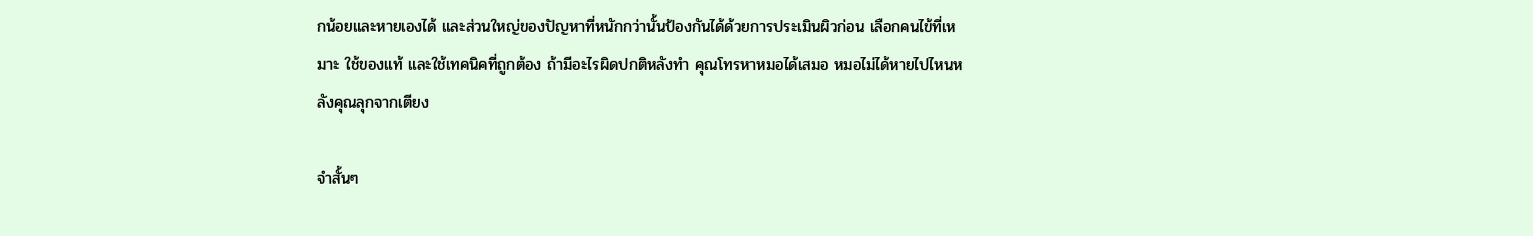กน้อยและหายเองได้ และส่วนใหญ่ของปัญหาที่หนักกว่านั้นป้องกันได้ด้วยการประเมินผิวก่อน เลือกคนไข้ที่เหมาะ ใช้ของแท้ และใช้เทคนิคที่ถูกต้อง ถ้ามีอะไรผิดปกติหลังทำ คุณโทรหาหมอได้เสมอ หมอไม่ได้หายไปไหนหลังคุณลุกจากเตียง

จำสั้นๆ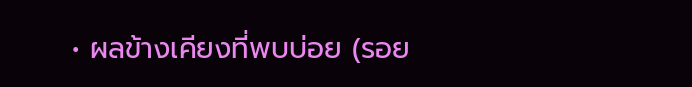• ผลข้างเคียงที่พบบ่อย (รอย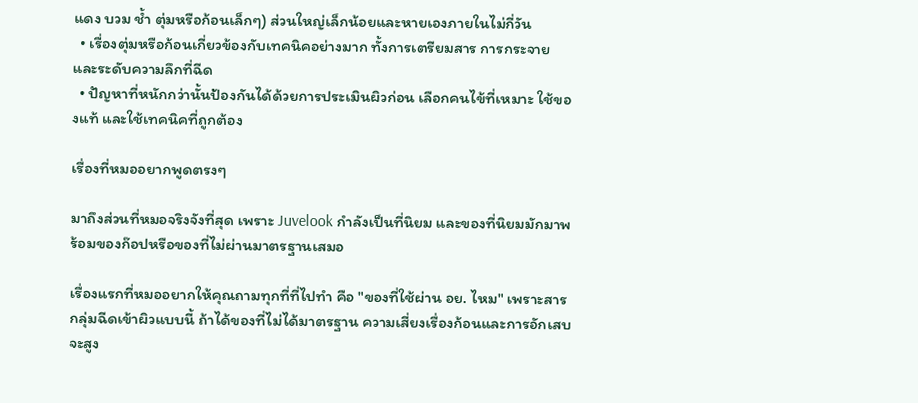แดง บวม ช้ำ ตุ่มหรือก้อนเล็กๆ) ส่วนใหญ่เล็กน้อยและหายเองภายในไม่กี่วัน
  • เรื่องตุ่มหรือก้อนเกี่ยวข้องกับเทคนิคอย่างมาก ทั้งการเตรียมสาร การกระจาย และระดับความลึกที่ฉีด
  • ปัญหาที่หนักกว่านั้นป้องกันได้ด้วยการประเมินผิวก่อน เลือกคนไข้ที่เหมาะ ใช้ของแท้ และใช้เทคนิคที่ถูกต้อง

เรื่องที่หมออยากพูดตรงๆ

มาถึงส่วนที่หมอจริงจังที่สุด เพราะ Juvelook กำลังเป็นที่นิยม และของที่นิยมมักมาพร้อมของก๊อปหรือของที่ไม่ผ่านมาตรฐานเสมอ

เรื่องแรกที่หมออยากให้คุณถามทุกที่ที่ไปทำ คือ "ของที่ใช้ผ่าน อย. ไหม" เพราะสารกลุ่มฉีดเข้าผิวแบบนี้ ถ้าได้ของที่ไม่ได้มาตรฐาน ความเสี่ยงเรื่องก้อนและการอักเสบจะสูง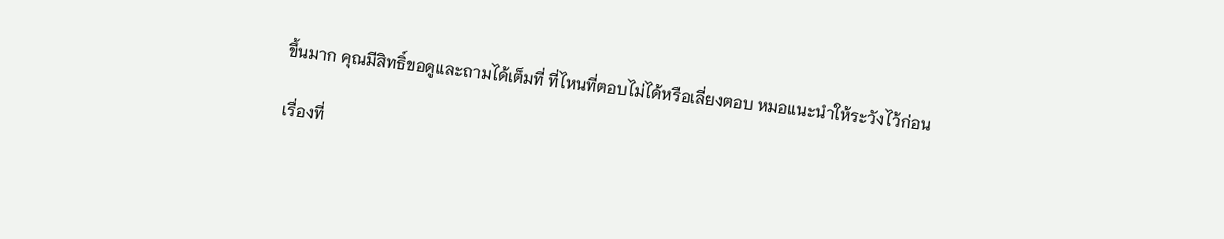ขึ้นมาก คุณมีสิทธิ์ขอดูและถามได้เต็มที่ ที่ไหนที่ตอบไม่ได้หรือเลี่ยงตอบ หมอแนะนำให้ระวังไว้ก่อน

เรื่องที่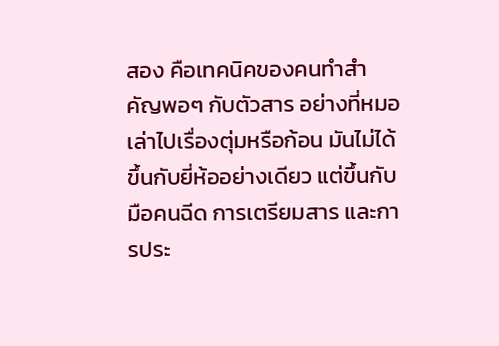สอง คือเทคนิคของคนทำสำคัญพอๆ กับตัวสาร อย่างที่หมอเล่าไปเรื่องตุ่มหรือก้อน มันไม่ได้ขึ้นกับยี่ห้ออย่างเดียว แต่ขึ้นกับมือคนฉีด การเตรียมสาร และการประ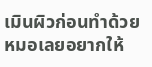เมินผิวก่อนทำด้วย หมอเลยอยากให้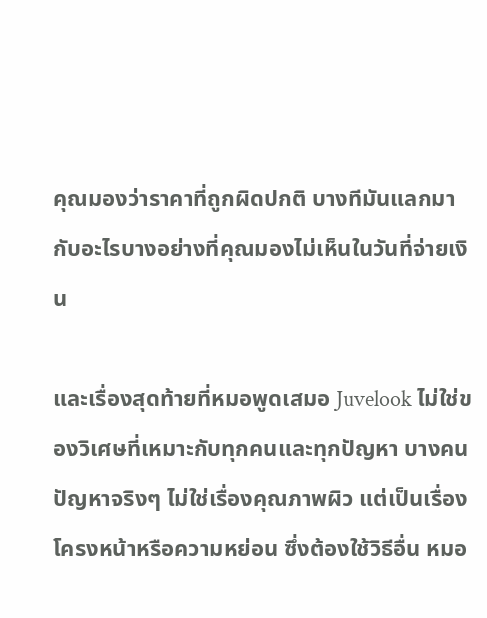คุณมองว่าราคาที่ถูกผิดปกติ บางทีมันแลกมากับอะไรบางอย่างที่คุณมองไม่เห็นในวันที่จ่ายเงิน

และเรื่องสุดท้ายที่หมอพูดเสมอ Juvelook ไม่ใช่ของวิเศษที่เหมาะกับทุกคนและทุกปัญหา บางคนปัญหาจริงๆ ไม่ใช่เรื่องคุณภาพผิว แต่เป็นเรื่องโครงหน้าหรือความหย่อน ซึ่งต้องใช้วิธีอื่น หมอ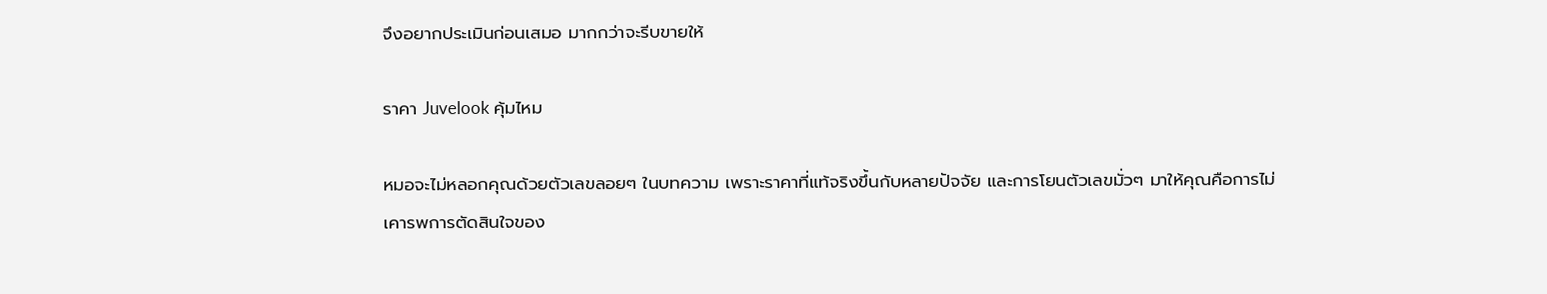จึงอยากประเมินก่อนเสมอ มากกว่าจะรีบขายให้

ราคา Juvelook คุ้มไหม

หมอจะไม่หลอกคุณด้วยตัวเลขลอยๆ ในบทความ เพราะราคาที่แท้จริงขึ้นกับหลายปัจจัย และการโยนตัวเลขมั่วๆ มาให้คุณคือการไม่เคารพการตัดสินใจของ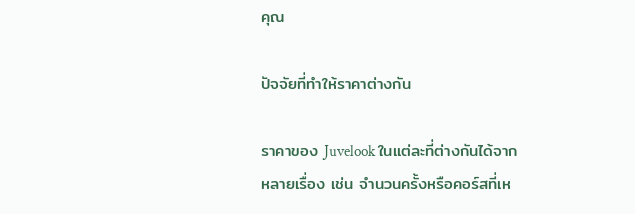คุณ

ปัจจัยที่ทำให้ราคาต่างกัน

ราคาของ Juvelook ในแต่ละที่ต่างกันได้จากหลายเรื่อง เช่น จำนวนครั้งหรือคอร์สที่เห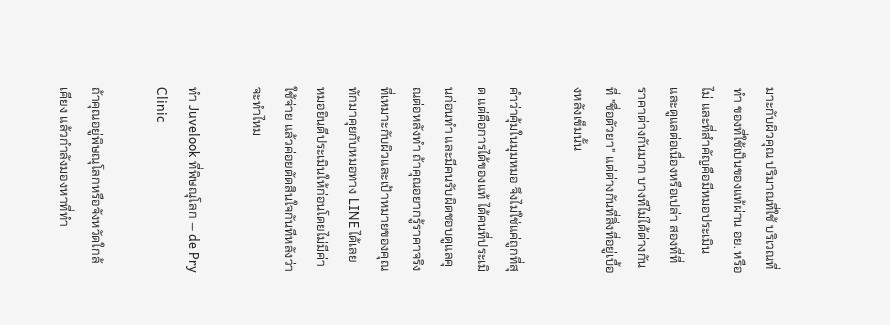มาะกับผิวคุณ ปริมาณที่ใช้ บริเวณที่ทำ ของที่ใช้เป็นของแท้ผ่าน อย. หรือไม่ และที่สำคัญคือมีหมอประเมินและดูแลต่อเนื่องหรือเปล่า สองที่ที่ราคาต่างกันมาก บางทีไม่ได้ต่างกันที่ "ชื่อตัวยา" แต่ต่างกันที่สิ่งที่อยู่เบื้องหลังเข็มนั้น

คำว่าคุ้มในมุมหมอ จึงไม่ใช่แค่ถูกที่สุด แต่คือการได้ของแท้ ได้คนที่ประเมินก่อนทำ และมีคนรับผิดชอบดูแลคุณต่อหลังทำ ถ้าคุณอยากรู้ราคาจริงที่เหมาะกับผิวและเป้าหมายของคุณ ทักมาคุยกับหมอทาง LINE ได้เลย หมอยินดีประเมินให้ก่อนโดยไม่มีค่าใช้จ่าย แล้วค่อยตัดสินใจกันทีหลังว่าจะทำไหม

ทำ Juvelook ที่พิษณุโลก — de Pry Clinic

ถ้าคุณอยู่พิษณุโลกหรือจังหวัดใกล้เคียง แล้วกำลังมองหาที่ทำ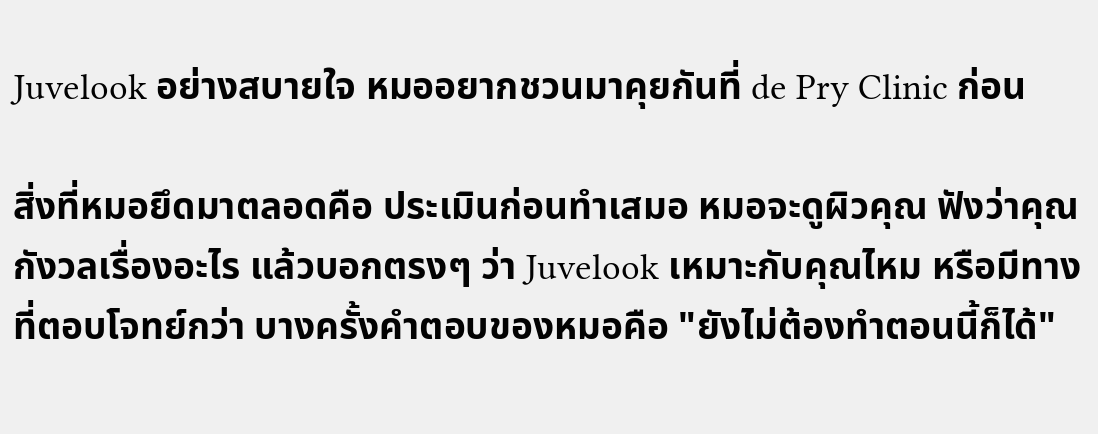Juvelook อย่างสบายใจ หมออยากชวนมาคุยกันที่ de Pry Clinic ก่อน

สิ่งที่หมอยึดมาตลอดคือ ประเมินก่อนทำเสมอ หมอจะดูผิวคุณ ฟังว่าคุณกังวลเรื่องอะไร แล้วบอกตรงๆ ว่า Juvelook เหมาะกับคุณไหม หรือมีทางที่ตอบโจทย์กว่า บางครั้งคำตอบของหมอคือ "ยังไม่ต้องทำตอนนี้ก็ได้"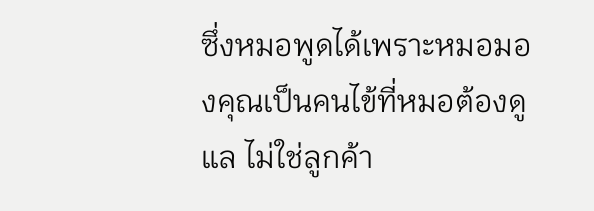ซึ่งหมอพูดได้เพราะหมอมองคุณเป็นคนไข้ที่หมอต้องดูแล ไม่ใช่ลูกค้า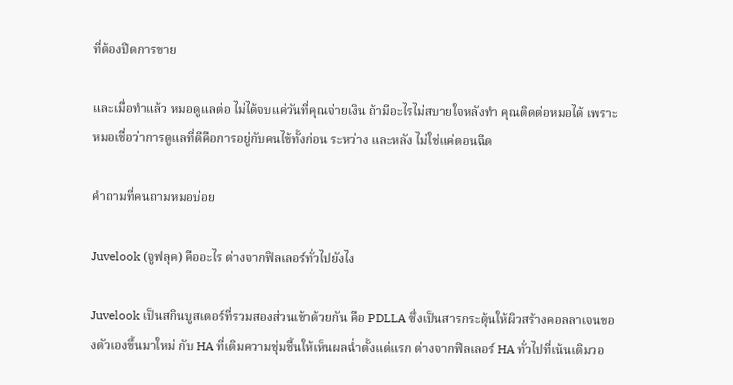ที่ต้องปิดการขาย

และเมื่อทำแล้ว หมอดูแลต่อ ไม่ได้จบแค่วันที่คุณจ่ายเงิน ถ้ามีอะไรไม่สบายใจหลังทำ คุณติดต่อหมอได้ เพราะหมอเชื่อว่าการดูแลที่ดีคือการอยู่กับคนไข้ทั้งก่อน ระหว่าง และหลัง ไม่ใช่แค่ตอนฉีด

คำถามที่คนถามหมอบ่อย

Juvelook (จูฟลุค) คืออะไร ต่างจากฟิลเลอร์ทั่วไปยังไง

Juvelook เป็นสกินบูสเตอร์ที่รวมสองส่วนเข้าด้วยกัน คือ PDLLA ซึ่งเป็นสารกระตุ้นให้ผิวสร้างคอลลาเจนของตัวเองขึ้นมาใหม่ กับ HA ที่เติมความชุ่มชื้นให้เห็นผลฉ่ำตั้งแต่แรก ต่างจากฟิลเลอร์ HA ทั่วไปที่เน้นเติมวอ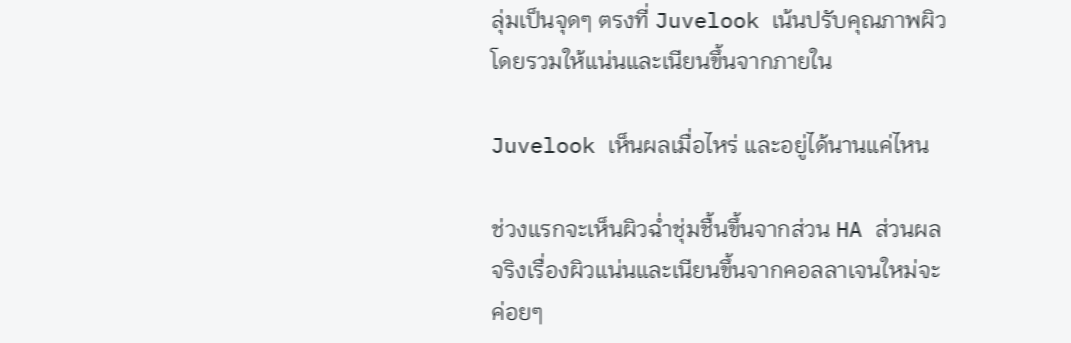ลุ่มเป็นจุดๆ ตรงที่ Juvelook เน้นปรับคุณภาพผิวโดยรวมให้แน่นและเนียนขึ้นจากภายใน

Juvelook เห็นผลเมื่อไหร่ และอยู่ได้นานแค่ไหน

ช่วงแรกจะเห็นผิวฉ่ำชุ่มชื้นขึ้นจากส่วน HA ส่วนผลจริงเรื่องผิวแน่นและเนียนขึ้นจากคอลลาเจนใหม่จะค่อยๆ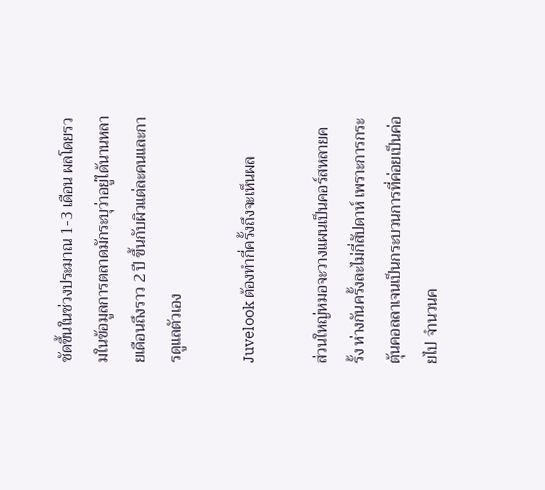ชัดขึ้นในช่วงประมาณ 1-3 เดือน ผลโดยรวมในข้อมูลการตลาดมักระบุว่าอยู่ได้นานหลายเดือนถึงราว 2 ปี ขึ้นกับผิวแต่ละคนและการดูแลตัวเอง

Juvelook ต้องทำกี่ครั้งถึงจะเห็นผล

ส่วนใหญ่หมอจะวางแผนเป็นคอร์สหลายครั้ง ห่างกันครั้งละไม่กี่สัปดาห์ เพราะการกระตุ้นคอลลาเจนเป็นกระบวนการที่ค่อยเป็นค่อยไป จำนวนค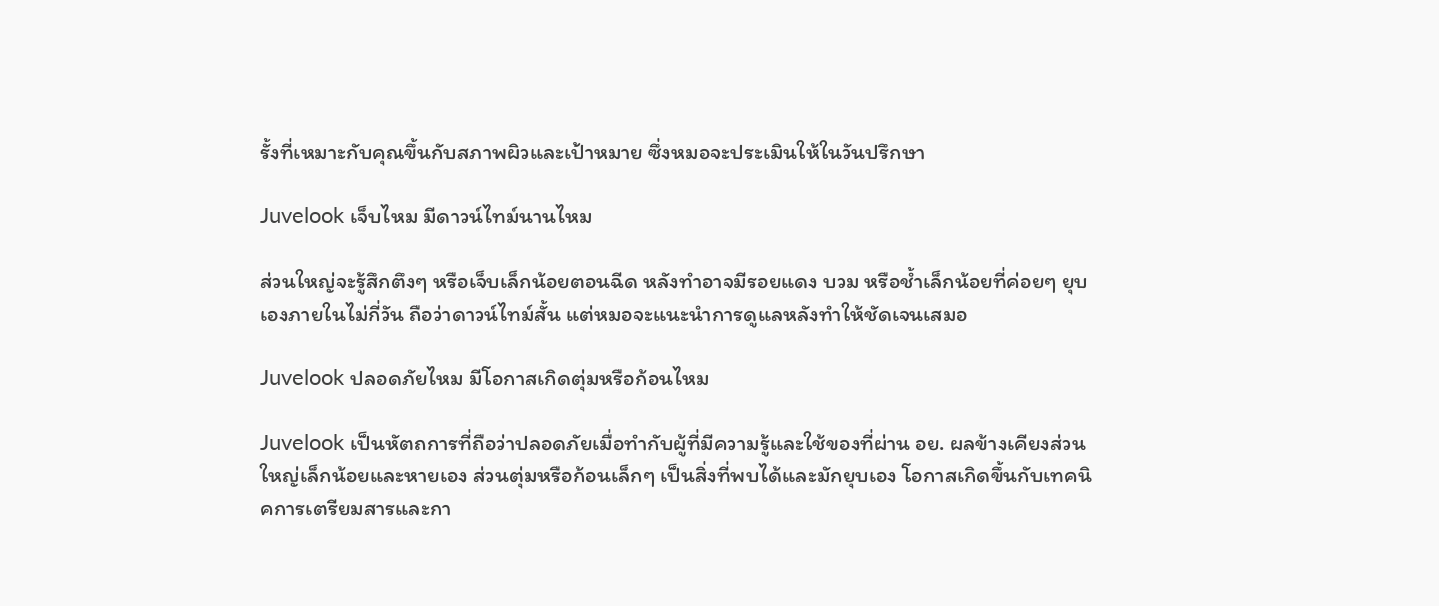รั้งที่เหมาะกับคุณขึ้นกับสภาพผิวและเป้าหมาย ซึ่งหมอจะประเมินให้ในวันปรึกษา

Juvelook เจ็บไหม มีดาวน์ไทม์นานไหม

ส่วนใหญ่จะรู้สึกตึงๆ หรือเจ็บเล็กน้อยตอนฉีด หลังทำอาจมีรอยแดง บวม หรือช้ำเล็กน้อยที่ค่อยๆ ยุบเองภายในไม่กี่วัน ถือว่าดาวน์ไทม์สั้น แต่หมอจะแนะนำการดูแลหลังทำให้ชัดเจนเสมอ

Juvelook ปลอดภัยไหม มีโอกาสเกิดตุ่มหรือก้อนไหม

Juvelook เป็นหัตถการที่ถือว่าปลอดภัยเมื่อทำกับผู้ที่มีความรู้และใช้ของที่ผ่าน อย. ผลข้างเคียงส่วนใหญ่เล็กน้อยและหายเอง ส่วนตุ่มหรือก้อนเล็กๆ เป็นสิ่งที่พบได้และมักยุบเอง โอกาสเกิดขึ้นกับเทคนิคการเตรียมสารและกา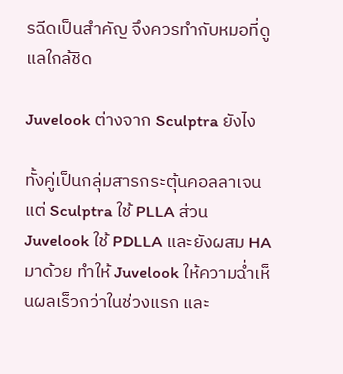รฉีดเป็นสำคัญ จึงควรทำกับหมอที่ดูแลใกล้ชิด

Juvelook ต่างจาก Sculptra ยังไง

ทั้งคู่เป็นกลุ่มสารกระตุ้นคอลลาเจน แต่ Sculptra ใช้ PLLA ส่วน Juvelook ใช้ PDLLA และยังผสม HA มาด้วย ทำให้ Juvelook ให้ความฉ่ำเห็นผลเร็วกว่าในช่วงแรก และ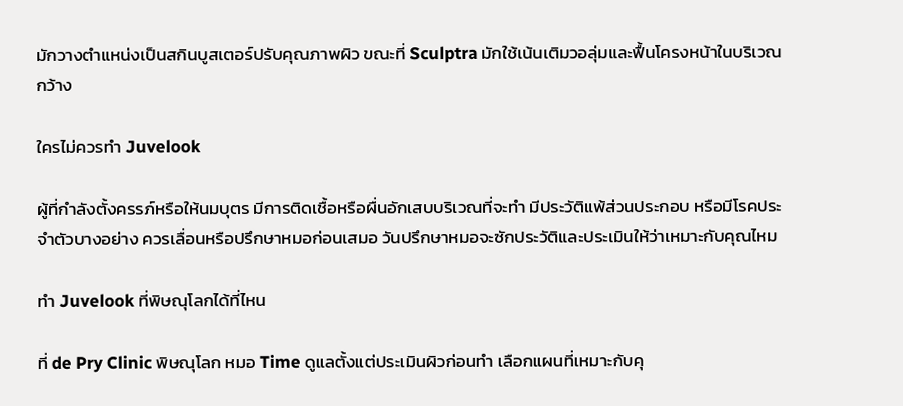มักวางตำแหน่งเป็นสกินบูสเตอร์ปรับคุณภาพผิว ขณะที่ Sculptra มักใช้เน้นเติมวอลุ่มและฟื้นโครงหน้าในบริเวณกว้าง

ใครไม่ควรทำ Juvelook

ผู้ที่กำลังตั้งครรภ์หรือให้นมบุตร มีการติดเชื้อหรือผื่นอักเสบบริเวณที่จะทำ มีประวัติแพ้ส่วนประกอบ หรือมีโรคประจำตัวบางอย่าง ควรเลื่อนหรือปรึกษาหมอก่อนเสมอ วันปรึกษาหมอจะซักประวัติและประเมินให้ว่าเหมาะกับคุณไหม

ทำ Juvelook ที่พิษณุโลกได้ที่ไหน

ที่ de Pry Clinic พิษณุโลก หมอ Time ดูแลตั้งแต่ประเมินผิวก่อนทำ เลือกแผนที่เหมาะกับคุ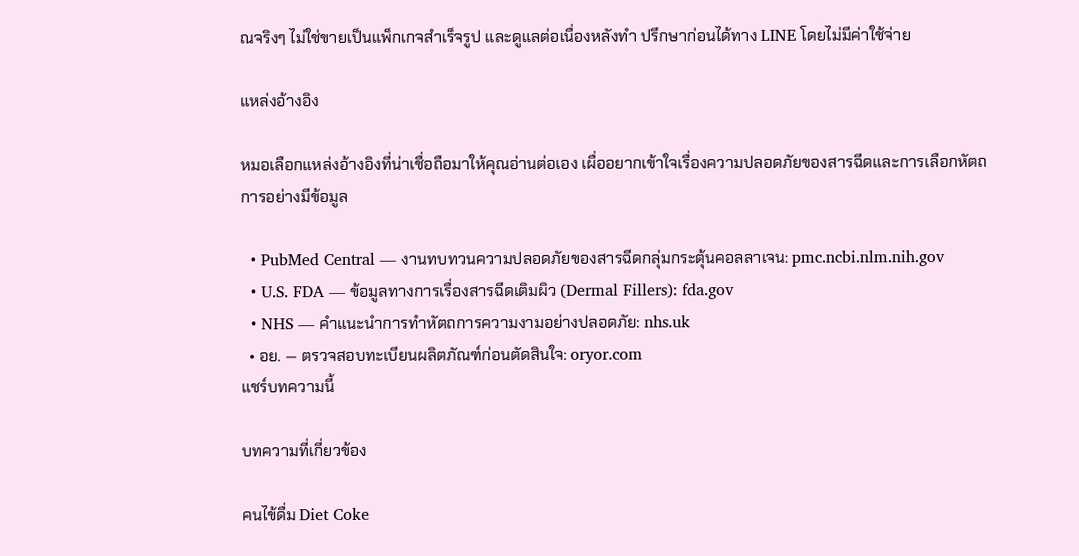ณจริงๆ ไม่ใช่ขายเป็นแพ็กเกจสำเร็จรูป และดูแลต่อเนื่องหลังทำ ปรึกษาก่อนได้ทาง LINE โดยไม่มีค่าใช้จ่าย

แหล่งอ้างอิง

หมอเลือกแหล่งอ้างอิงที่น่าเชื่อถือมาให้คุณอ่านต่อเอง เผื่ออยากเข้าใจเรื่องความปลอดภัยของสารฉีดและการเลือกหัตถการอย่างมีข้อมูล

  • PubMed Central — งานทบทวนความปลอดภัยของสารฉีดกลุ่มกระตุ้นคอลลาเจน: pmc.ncbi.nlm.nih.gov
  • U.S. FDA — ข้อมูลทางการเรื่องสารฉีดเติมผิว (Dermal Fillers): fda.gov
  • NHS — คำแนะนำการทำหัตถการความงามอย่างปลอดภัย: nhs.uk
  • อย. — ตรวจสอบทะเบียนผลิตภัณฑ์ก่อนตัดสินใจ: oryor.com
แชร์บทความนี้

บทความที่เกี่ยวข้อง

คนไข้ดื่ม Diet Coke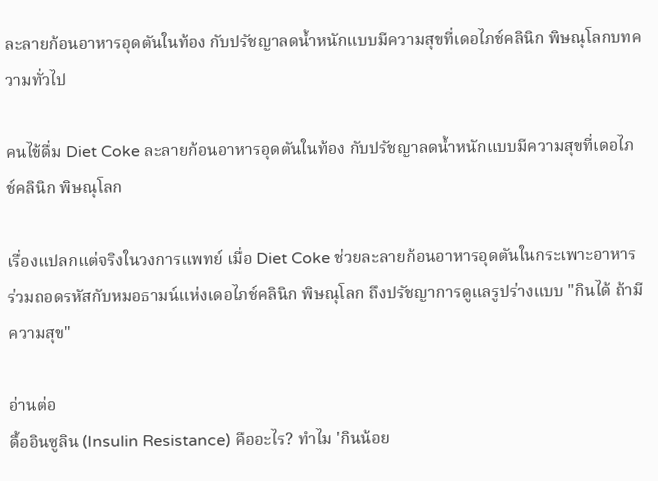ละลายก้อนอาหารอุดตันในท้อง กับปรัชญาลดน้ำหนักแบบมีความสุขที่เดอไภช์คลินิก พิษณุโลกบทความทั่วไป

คนไข้ดื่ม Diet Coke ละลายก้อนอาหารอุดตันในท้อง กับปรัชญาลดน้ำหนักแบบมีความสุขที่เดอไภช์คลินิก พิษณุโลก

เรื่องแปลกแต่จริงในวงการแพทย์ เมื่อ Diet Coke ช่วยละลายก้อนอาหารอุดตันในกระเพาะอาหาร ร่วมถอดรหัสกับหมอธามน์แห่งเดอไภช์คลินิก พิษณุโลก ถึงปรัชญาการดูแลรูปร่างแบบ "กินได้ ถ้ามีความสุข"

อ่านต่อ
ดื้ออินซูลิน (Insulin Resistance) คืออะไร? ทำไม 'กินน้อย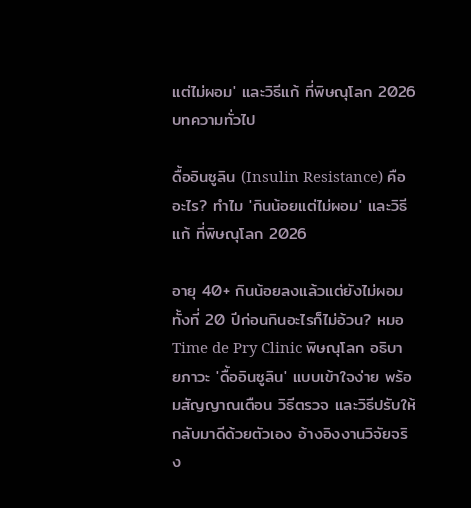แต่ไม่ผอม' และวิธีแก้ ที่พิษณุโลก 2026บทความทั่วไป

ดื้ออินซูลิน (Insulin Resistance) คืออะไร? ทำไม 'กินน้อยแต่ไม่ผอม' และวิธีแก้ ที่พิษณุโลก 2026

อายุ 40+ กินน้อยลงแล้วแต่ยังไม่ผอม ทั้งที่ 20 ปีก่อนกินอะไรก็ไม่อ้วน? หมอ Time de Pry Clinic พิษณุโลก อธิบายภาวะ 'ดื้ออินซูลิน' แบบเข้าใจง่าย พร้อมสัญญาณเตือน วิธีตรวจ และวิธีปรับให้กลับมาดีด้วยตัวเอง อ้างอิงงานวิจัยจริง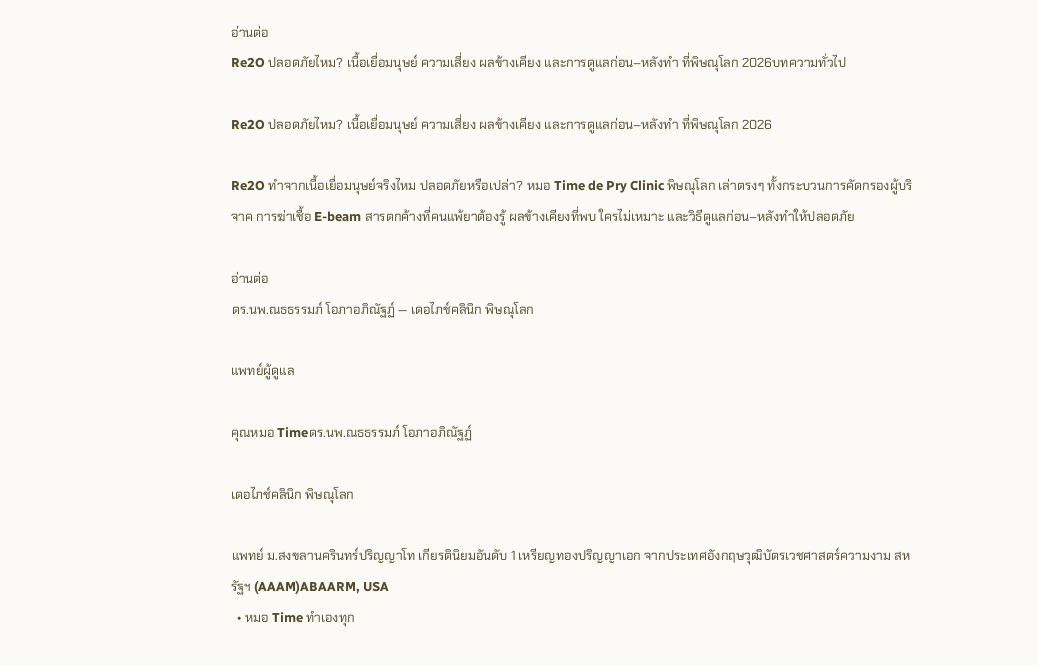อ่านต่อ
Re2O ปลอดภัยไหม? เนื้อเยื่อมนุษย์ ความเสี่ยง ผลข้างเคียง และการดูแลก่อน–หลังทำ ที่พิษณุโลก 2026บทความทั่วไป

Re2O ปลอดภัยไหม? เนื้อเยื่อมนุษย์ ความเสี่ยง ผลข้างเคียง และการดูแลก่อน–หลังทำ ที่พิษณุโลก 2026

Re2O ทำจากเนื้อเยื่อมนุษย์จริงไหม ปลอดภัยหรือเปล่า? หมอ Time de Pry Clinic พิษณุโลก เล่าตรงๆ ทั้งกระบวนการคัดกรองผู้บริจาค การฆ่าเชื้อ E-beam สารตกค้างที่คนแพ้ยาต้องรู้ ผลข้างเคียงที่พบ ใครไม่เหมาะ และวิธีดูแลก่อน–หลังทำให้ปลอดภัย

อ่านต่อ
ดร.นพ.ณธธรรมภ์ โอภาอภิณัฐฏ์ — เดอไภช์คลินิก พิษณุโลก

แพทย์ผู้ดูแล

คุณหมอ Timeดร.นพ.ณธธรรมภ์ โอภาอภิณัฐฏ์

เดอไภช์คลินิก พิษณุโลก

แพทย์ ม.สงขลานครินทร์ปริญญาโท เกียรตินิยมอันดับ 1 เหรียญทองปริญญาเอก จากประเทศอังกฤษวุฒิบัตรเวชศาสตร์ความงาม สหรัฐฯ (AAAM)ABAARM, USA
  • หมอ Time ทำเองทุก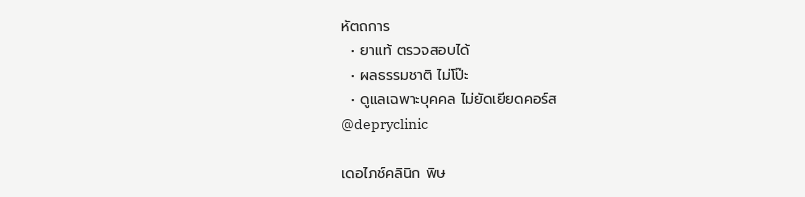หัตถการ
  • ยาแท้ ตรวจสอบได้
  • ผลธรรมชาติ ไม่โป๊ะ
  • ดูแลเฉพาะบุคคล ไม่ยัดเยียดคอร์ส
@depryclinic

เดอไภช์คลินิก พิษ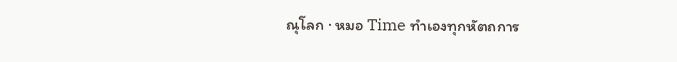ณุโลก · หมอ Time ทำเองทุกหัตถการ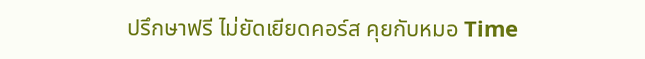ปรึกษาฟรี ไม่ยัดเยียดคอร์ส คุยกับหมอ Time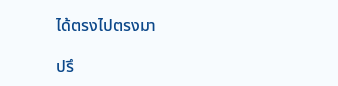ได้ตรงไปตรงมา

ปรึ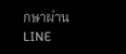กษาผ่าน LINE